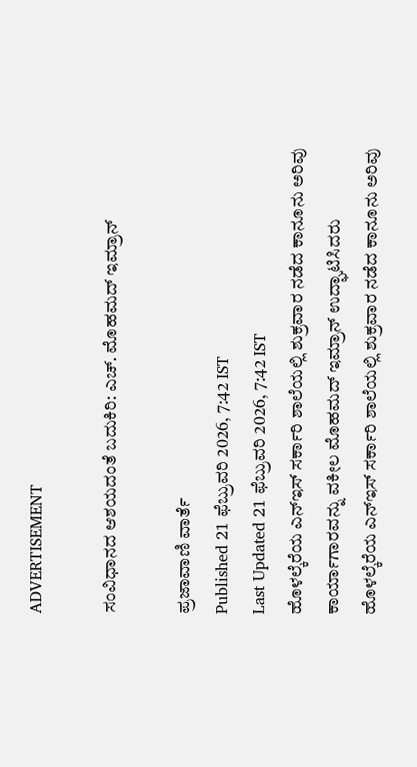ADVERTISEMENT

ಸಂವಿಧಾನದ ಆಶಯದಂತೆ ಬದುಕಿರಿ: ಎಚ್. ಮೊಹಮದ್ ಇಮ್ರಾನ್

ಪ್ರಜಾವಾಣಿ ವಾರ್ತೆ
Published 21 ಫೆಬ್ರುವರಿ 2026, 7:42 IST
Last Updated 21 ಫೆಬ್ರುವರಿ 2026, 7:42 IST
ಹೊಳಲ್ಕೆರೆಯ ಎನ್‌ಇಸ್ ಸರ್ಕಾರಿ ಶಾಲೆಯಲ್ಲಿ ಶುಕ್ರವಾರ ನಡೆದ ಕಾನೂನು ಅರಿವು ಕಾರ್ಯಾಗಾರವನ್ನು ವಕೀಲ ಮೊಹಮದ್ ಇಮ್ರಾನ್ ಉದ್ಘಾಟಿಸಿದರು
ಹೊಳಲ್ಕೆರೆಯ ಎನ್‌ಇಸ್ ಸರ್ಕಾರಿ ಶಾಲೆಯಲ್ಲಿ ಶುಕ್ರವಾರ ನಡೆದ ಕಾನೂನು ಅರಿವು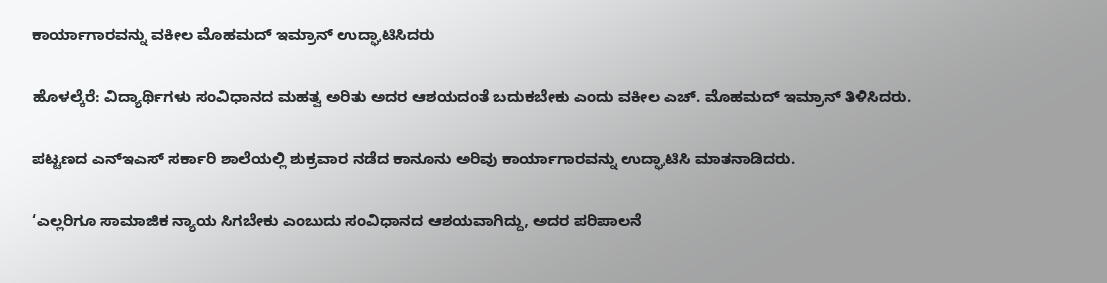ಕಾರ್ಯಾಗಾರವನ್ನು ವಕೀಲ ಮೊಹಮದ್ ಇಮ್ರಾನ್ ಉದ್ಘಾಟಿಸಿದರು

ಹೊಳಲ್ಕೆರೆ: ವಿದ್ಯಾರ್ಥಿಗಳು ಸಂವಿಧಾನದ ಮಹತ್ವ ಅರಿತು ಅದರ ಆಶಯದಂತೆ ಬದುಕಬೇಕು ಎಂದು ವಕೀಲ ಎಚ್. ಮೊಹಮದ್ ಇಮ್ರಾನ್ ತಿಳಿಸಿದರು.

ಪಟ್ಟಣದ ಎನ್‌ಇಎಸ್ ಸರ್ಕಾರಿ ಶಾಲೆಯಲ್ಲಿ ಶುಕ್ರವಾರ ನಡೆದ ಕಾನೂನು ಅರಿವು ಕಾರ್ಯಾಗಾರವನ್ನು ಉದ್ಘಾಟಿಸಿ ಮಾತನಾಡಿದರು.

‘ಎಲ್ಲರಿಗೂ ಸಾಮಾಜಿಕ ನ್ಯಾಯ ಸಿಗಬೇಕು ಎಂಬುದು ಸಂವಿಧಾನದ ಆಶಯವಾಗಿದ್ದು, ಅದರ ಪರಿಪಾಲನೆ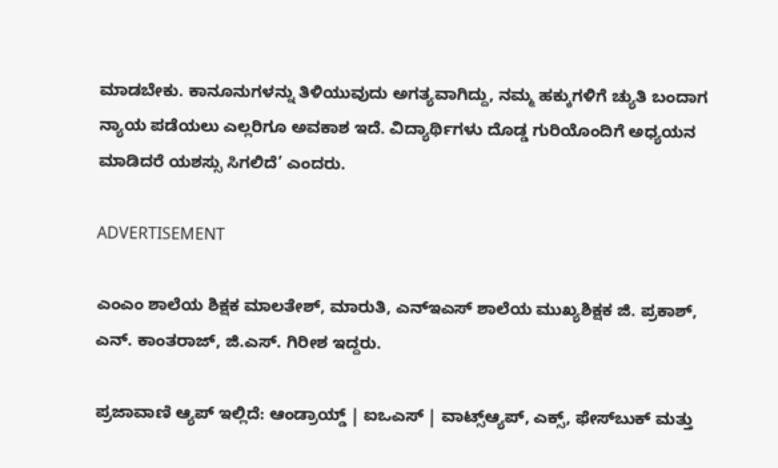ಮಾಡಬೇಕು. ಕಾನೂನುಗಳನ್ನು ತಿಳಿಯುವುದು ಅಗತ್ಯವಾಗಿದ್ದು, ನಮ್ಮ ಹಕ್ಕುಗಳಿಗೆ ಚ್ಯುತಿ ಬಂದಾಗ ನ್ಯಾಯ ಪಡೆಯಲು ಎಲ್ಲರಿಗೂ ಅವಕಾಶ ಇದೆ. ವಿದ್ಯಾರ್ಥಿಗಳು ದೊಡ್ಡ ಗುರಿಯೊಂದಿಗೆ ಅಧ್ಯಯನ ಮಾಡಿದರೆ ಯಶಸ್ಸು ಸಿಗಲಿದೆ’ ಎಂದರು.

ADVERTISEMENT

ಎಂಎಂ ಶಾಲೆಯ ಶಿಕ್ಷಕ ಮಾಲತೇಶ್, ಮಾರುತಿ, ಎನ್‌ಇಎಸ್‌ ಶಾಲೆಯ ಮುಖ್ಯಶಿಕ್ಷಕ ಜಿ. ಪ್ರಕಾಶ್, ಎನ್. ಕಾಂತರಾಜ್, ಜಿ.ಎಸ್. ಗಿರೀಶ ಇದ್ದರು.

ಪ್ರಜಾವಾಣಿ ಆ್ಯಪ್ ಇಲ್ಲಿದೆ: ಆಂಡ್ರಾಯ್ಡ್ | ಐಒಎಸ್ | ವಾಟ್ಸ್ಆ್ಯಪ್, ಎಕ್ಸ್, ಫೇಸ್‌ಬುಕ್ ಮತ್ತು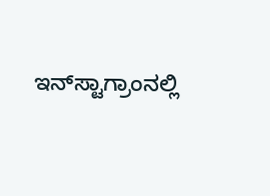ಇನ್‌ಸ್ಟಾಗ್ರಾಂನಲ್ಲಿ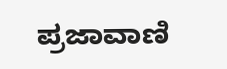ಪ್ರಜಾವಾಣಿ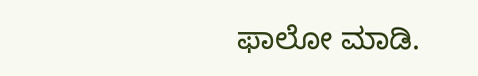ಫಾಲೋ ಮಾಡಿ.